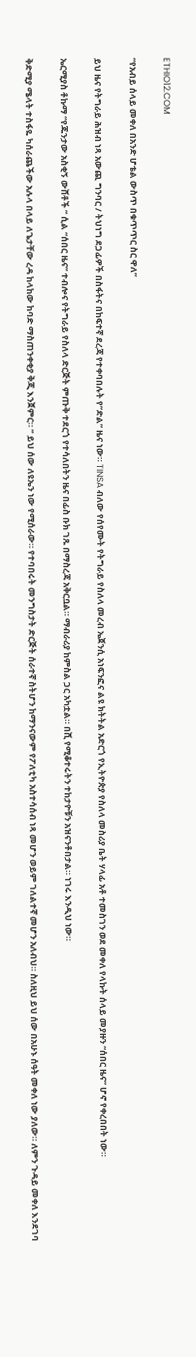ETHIO12.COM

“የአብይ ሰላይ መቀለ በአንድ ሆቴል ውስጥ በቁጥጥር ስር ዋለ”

ይህ ዜና የትግራይ ሕዝብ ነጻ አውጪ ግንባር / ትህነግ ደጋፊዎች በስፋትና በከፍተኛ ደረጃ የተቀባበሉት የ”ድል” ዜና ነው። TINSA ብለው የሰየሙት የትግራይ የስለላ መረብ ኤጀንሲ አነፍንፎና ልዩ ክትትል አድርጎ የኢትዮጵያ የስለላ መስሪያ ቤት ሃላፊ አቶ ተመስገን ወደ መቀለ የላኩት ሰላይ መያዙን “ሰበር ዜና” ሆኖ የቀረበበት ነው።

ኤርሚያስ ቶኩማ “የጁንታው አስቂኝ ውሸቶች ” ሲል “ሰበር ዜና” ተብሎና የትግራይ የስለላ ድርጅት ምጡቅ ተደርጎ የተሳለበትን ዜና በፊስ ቡክ ገጹ በማስረጃ አቅርቧል። ማብራሪያ ከምስል ጋር አካቷል። በሺ የሚቆተሩትን ተከታዮቹን አዝናንቶበታል። ነገሩ እንዲህ ነው።

ቅድሚያ ሜላት ተስፋዬ ካሰራጨችው አሉላ በላይ ለጌታቸው ረዳ ከላከው ከባድ ማስጠንቀቂያ ቅጂ እንጀምር። ” ይህ ሰው ለዩኤን ነው የሚሰራው። የተባበሩት መንግስታት ድርጅት ሰራተኛ ስትሆን ከማንናውም የፖለቲካ አስተሳሰብ ነጻ መሆን ወይም ገለልተኛ መሆን አለብህ። ስለዚህ ይህ ሰው በአሁኑ ሰዓት መቀለ ነው ያለው። ለምን ጉዳይ መቀለ እንደገባ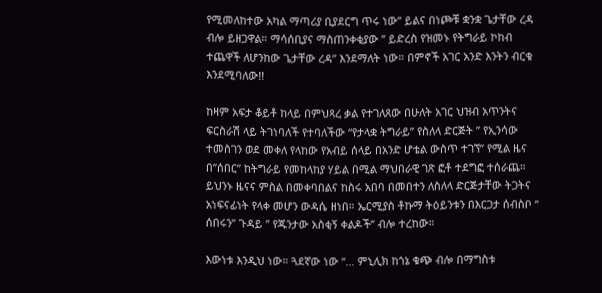የሚመለከተው አካል ማጣሪያ ቢያደርግ ጥሩ ነው” ይልና በነጮቹ ቋንቋ ጌታቸው ረዳ ብሎ ይዘጋዋል። ማሳሰቢያና ማስጠንቀቂያው ” ይድረስ የዝመኑ የትግራይ ኮከብ ተጨዋች ለሆንከው ጌታቸው ረዳ” እንደማለት ነው። በምኖች አገር አንድ እንትን ብርቁ እንደሚባለው!!

ከዛም አፍታ ቆይቶ ከላይ በምህጻረ ቃል የተገለጸው በሁለት አገር ህዝብ አጥንትና ፍርስራሽ ላይ ትገነባለች የተባለችው “የታላቋ ትግራይ” የስለላ ድርጅት ” የኢንሳው ተመስገን ወደ መቀለ የላከው የአብይ ሰላይ በአንድ ሆቴል ውስጥ ተገኘ” የሚል ዜና በ”ሰበር” ከትግራይ የመከላከያ ሃይል በሚል ማህበራዊ ገጽ ፎቶ ተደግፎ ተሰራጨ። ይህንኑ ዜናና ምስል በመቀባበልና ከስሩ አበባ በመበተን ለስለላ ድርጅታቸው ትጋትና አነፍናፊነት የላቀ መሆን ውዳሴ ዘነበ። ኤርሚያስ ቶኩማ ትዕይንቱን በእርጋታ ሰብስቦ ” ሰበሩን” ጉዳይ ” የጁንታው አስቂኝ ቀልዶች” ብሎ ተረከው።

እውነቱ እንዲህ ነው። ጓደኛው ነው “… ምኒሊክ ከጎኔ ቁጭ ብሎ በማግስቱ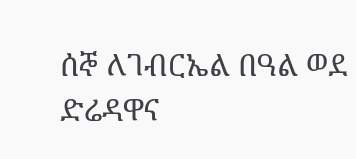ሰኞ ለገብርኤል በዓል ወደ ድሬዳዋና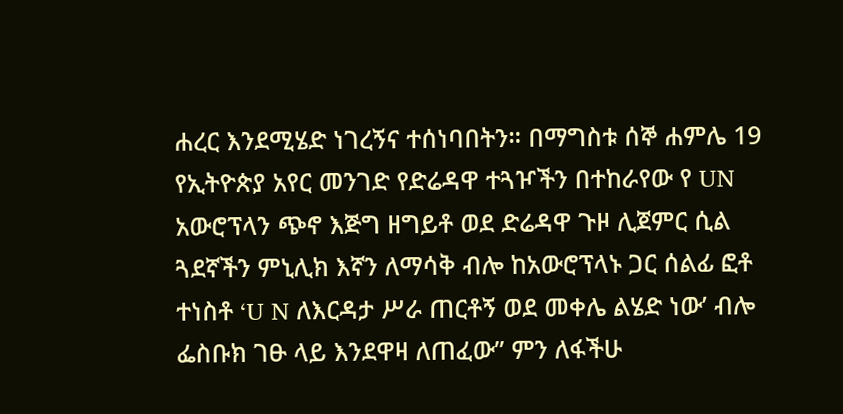ሐረር እንደሚሄድ ነገረኝና ተሰነባበትን። በማግስቱ ሰኞ ሐምሌ 19 የኢትዮጵያ አየር መንገድ የድሬዳዋ ተጓዦችን በተከራየው የ UN አውሮፕላን ጭኖ እጅግ ዘግይቶ ወደ ድሬዳዋ ጉዞ ሊጀምር ሲል ጓደኛችን ምኒሊክ እኛን ለማሳቅ ብሎ ከአውሮፕላኑ ጋር ሰልፊ ፎቶ ተነስቶ ‘U N ለእርዳታ ሥራ ጠርቶኝ ወደ መቀሌ ልሄድ ነው’ ብሎ ፌስቡክ ገፁ ላይ እንደዋዛ ለጠፈው” ምን ለፋችሁ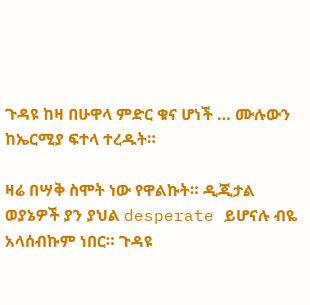ጉዳዩ ከዛ በሁዋላ ምድር ቁና ሆነች … ሙሉውን ከኤርሚያ ፍተላ ተረዱት።

ዛሬ በሣቅ ስሞት ነው የዋልኩት። ዲጂታል ወያኔዎች ያን ያህል desperate ይሆናሉ ብዬ አላሰብኩም ነበር። ጉዳዩ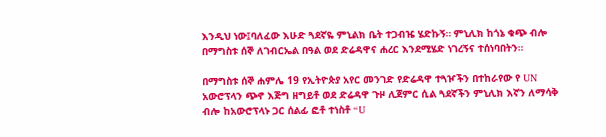እንዲህ ነው፤ባለፈው እሁድ ጓደኛዬ ምኒልክ ቤት ተጋብዤ ሄድኩኝ። ምኒሊክ ከጎኔ ቁጭ ብሎ በማግስቱ ሰኞ ለገብርኤል በዓል ወደ ድሬዳዋና ሐረር እንደሚሄድ ነገረኝና ተሰነባበትን።

በማግስቱ ሰኞ ሐምሌ 19 የኢትዮጵያ አየር መንገድ የድሬዳዋ ተጓዦችን በተከራየው የ UN አውሮፕላን ጭኖ እጅግ ዘግይቶ ወደ ድሬዳዋ ጉዞ ሊጀምር ሲል ጓደኛችን ምኒሊክ እኛን ለማሳቅ ብሎ ከአውሮፕላኑ ጋር ሰልፊ ፎቶ ተነስቶ “U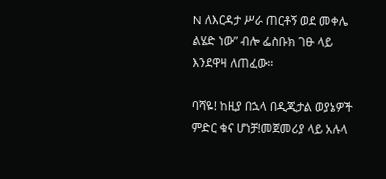N ለእርዳታ ሥራ ጠርቶኝ ወደ መቀሌ ልሄድ ነው” ብሎ ፌስቡክ ገፁ ላይ እንደዋዛ ለጠፈው።

ባሻዬ! ከዚያ በኋላ በዲጂታል ወያኔዎች ምድር ቁና ሆነቻ!መጀመሪያ ላይ አሉላ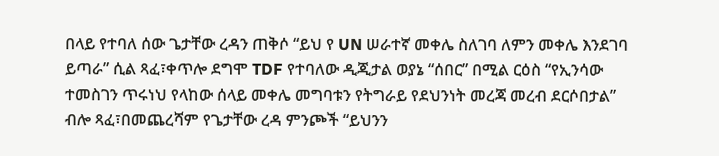በላይ የተባለ ሰው ጌታቸው ረዳን ጠቅሶ “ይህ የ UN ሠራተኛ መቀሌ ስለገባ ለምን መቀሌ እንደገባ ይጣራ” ሲል ጻፈ፣ቀጥሎ ደግሞ TDF የተባለው ዲጂታል ወያኔ “ሰበር” በሚል ርዕስ “የኢንሳው ተመስገን ጥሩነህ የላከው ሰላይ መቀሌ መግባቱን የትግራይ የደህንነት መረጃ መረብ ደርሶበታል” ብሎ ጻፈ፣በመጨረሻም የጌታቸው ረዳ ምንጮች “ይህንን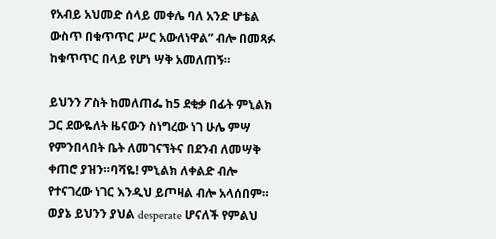የአብይ አህመድ ሰላይ መቀሌ ባለ አንድ ሆቴል ውስጥ በቁጥጥር ሥር አውለነዋል” ብሎ በመጻፉ ከቁጥጥር በላይ የሆነ ሣቅ አመለጠኝ።

ይህንን ፖስት ከመለጠፌ ከ5 ደቂቃ በፊት ምኒልክ ጋር ደውዬለት ዜናውን ስነግረው ነገ ሁሌ ምሣ የምንበላበት ቤት ለመገናኘትና በደንብ ለመሣቅ ቀጠሮ ያዝን።ባሻዬ! ምኒልክ ለቀልድ ብሎ የተናገረው ነገር እንዲህ ይጦዛል ብሎ አላሰበም። ወያኔ ይህንን ያህል desperate ሆናለች የምልህ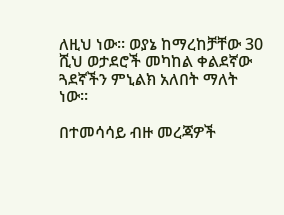ለዚህ ነው። ወያኔ ከማረከቻቸው 30 ሺህ ወታደሮች መካከል ቀልደኛው ጓደኛችን ምኒልክ አለበት ማለት ነው።

በተመሳሳይ ብዙ መረጃዎች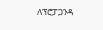ለፕሮፓጋንዳ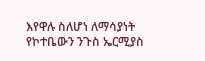እየዋሉ ስለሆነ ለማሳያነት የኮተቤውን ንጉስ ኤርሚያስ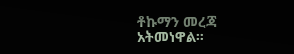ቶኩማን መረጃ አትመነዋል።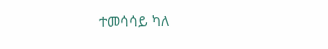ተመሳሳይ ካለ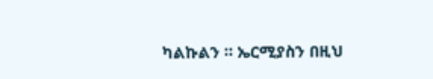ካልኩልን ። ኤርሚያስን በዚህ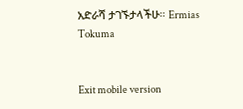አድራሻ ታገኙታላችሁ። Ermias Tokuma


Exit mobile version